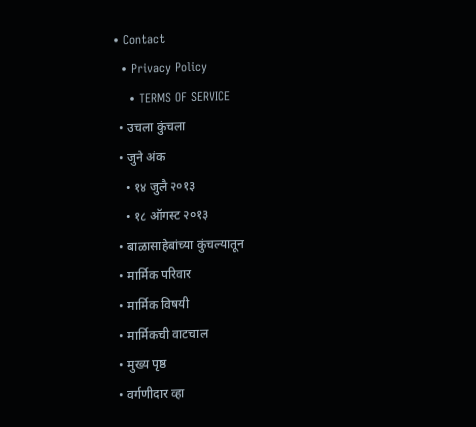• Contact
  • Privacy Policy
    • TERMS OF SERVICE
  • उचला कुंचला
  • जुने अंक
    • १४ जुलै २०१३
    • १८ ऑगस्ट २०१३
  • बाळासाहेबांच्या कुंचल्यातून
  • मार्मिक परिवार
  • मार्मिक विषयी
  • मार्मिकची वाटचाल
  • मुख्य पृष्ठ
  • वर्गणीदार व्हा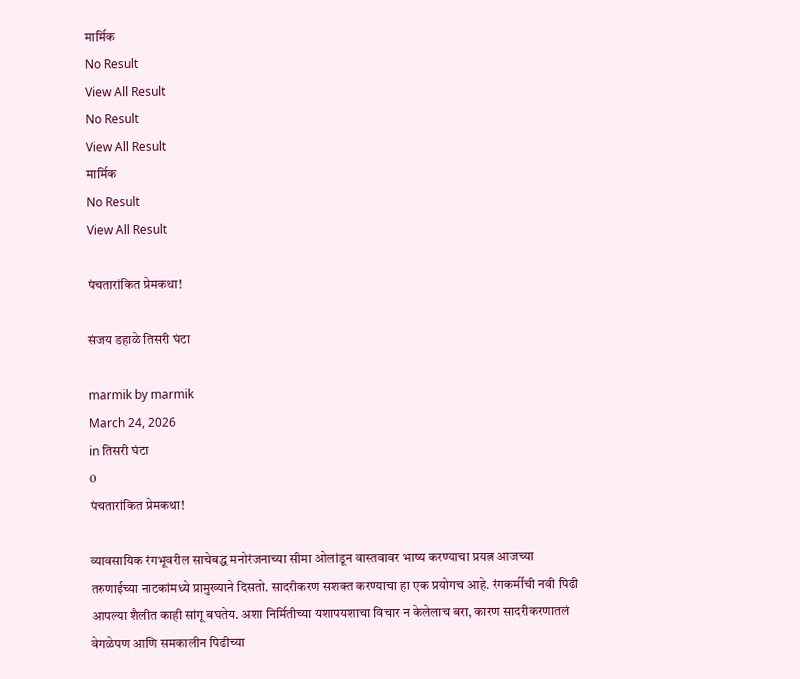मार्मिक
No Result
View All Result
No Result
View All Result
मार्मिक
No Result
View All Result

पंचतारांकित प्रेमकथा!

संजय डहाळे तिसरी घंटा

marmik by marmik
March 24, 2026
in तिसरी घंटा
0
पंचतारांकित प्रेमकथा!

व्यावसायिक रंगभूवरील साचेबद्ध मनोरंजनाच्या सीमा ओलांडून वास्तवावर भाष्य करण्याचा प्रयत्न आजच्या तरुणाईच्या नाटकांमध्ये प्रामुख्याने दिसतो. सादरीकरण सशक्त करण्याचा हा एक प्रयोगच आहे. रंगकर्मींची नवी पिढी आपल्या शैलीत काही सांगू बघतेय. अशा निर्मितीच्या यशापयशाचा विचार न केलेलाच बरा, कारण सादरीकरणातलं वेगळेपण आणि समकालीन पिढीच्या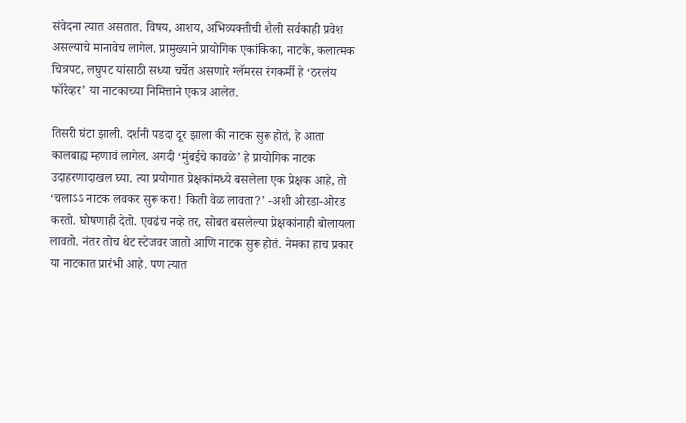संवेदना त्यात असतात. विषय, आशय, अभिव्यक्तीची शैली सर्वकाही प्रवेश असल्याचे मानावेच लागेल. प्रामुख्याने प्रायोगिक एकांकिका, नाटके, कलात्मक चित्रपट, लघुपट यांसाठी सध्या चर्चेत असणारे ग्लॅमरस रंगकर्मी हे ‘ठरलंय फॉरेव्हर’ या नाटकाच्या निमित्ताने एकत्र आलेत.

तिसरी घंटा झाली. दर्शनी पडदा दूर झाला की नाटक सुरू होतं, हे आता कालबाह्य म्हणावं लागेल. अगदी ‘मुंबईचे कावळे’ हे प्रायोगिक नाटक उदाहरणादाखल घ्या. त्या प्रयोगात प्रेक्षकांमध्ये बसलेला एक प्रेक्षक आहे, तो ‘चलाऽऽ नाटक लवकर सुरू करा! किती वेळ लावता?’ -अशी ओरडा-ओरड करतो. घोषणाही देतो. एवढंच नव्हे तर, सोबत बसलेल्या प्रेक्षकांनाही बोलायला लावतो. नंतर तोच थेट स्टेजवर जातो आणि नाटक सुरू होतं. नेमका हाच प्रकार या नाटकात प्रारंभी आहे. पण त्यात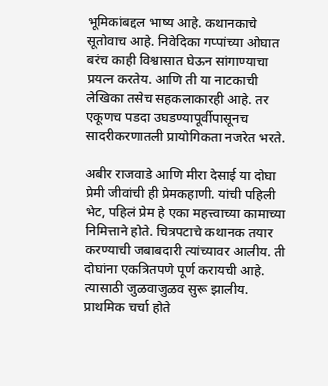भूमिकांबद्दल भाष्य आहे. कथानकाचे सूतोवाच आहे. निवेदिका गप्पांच्या ओघात बरंच काही विश्वासात घेऊन सांगाण्याचा प्रयत्न करतेय. आणि ती या नाटकाची लेखिका तसेच सहकलाकारही आहे. तर एकूणच पडदा उघडण्यापूर्वीपासूनच सादरीकरणातली प्रायोगिकता नजरेत भरते.

अबीर राजवाडे आणि मीरा देसाई या दोघा प्रेमी जीवांची ही प्रेमकहाणी. यांची पहिली भेट, पहिलं प्रेम हे एका महत्त्वाच्या कामाच्या निमित्ताने होते. चित्रपटाचे कथानक तयार करण्याची जबाबदारी त्यांच्यावर आलीय. ती दोघांना एकत्रितपणे पूर्ण करायची आहे. त्यासाठी जुळवाजुळव सुरू झालीय. प्राथमिक चर्चा होते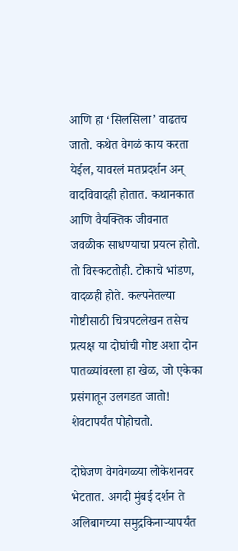आणि हा ‘सिलसिला’ वाढतच जातो. कथेत वेगळं काय करता येईल, यावरलं मतप्रदर्शन अन् वादविवादही होतात. कथानकात आणि वैयक्तिक जीवनात जवळीक साधण्याचा प्रयत्न होतो. तो विस्कटतोही. टोकाचे भांडण, वादळही होते. कल्पनेतल्या गोष्टीसाठी चित्रपटलेखन तसेच प्रत्यक्ष या दोघांची गोष्ट अशा दोन पातळ्यांवरला हा खेळ, जो एकेका प्रसंगातून उलगडत जातो! शेवटापर्यंत पोहोचतो.

दोघेजण वेगवेगळ्या लोकेशनवर भेटतात. अगदी मुंबई दर्शन ते अलिबागच्या समुद्रकिनार्‍यापर्यंत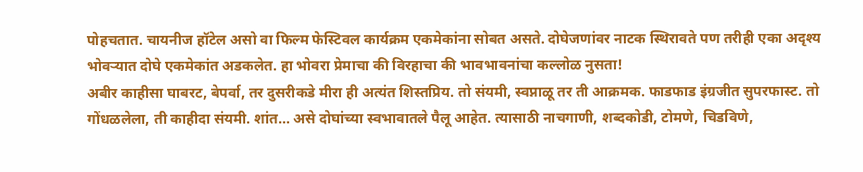पोहचतात. चायनीज हॉटेल असो वा फिल्म फेस्टिवल कार्यक्रम एकमेकांना सोबत असते. दोघेजणांवर नाटक स्थिरावते पण तरीही एका अदृश्य भोवर्‍यात दोघे एकमेकांत अडकलेत. हा भोवरा प्रेमाचा की विरहाचा की भावभावनांचा कल्लोळ नुसता!
अबीर काहीसा घाबरट, बेपर्वा, तर दुसरीकडे मीरा ही अत्यंत शिस्तप्रिय. तो संयमी, स्वप्नाळू तर ती आक्रमक. फाडफाड इंग्रजीत सुपरफास्ट. तो गोंधळलेला, ती काहीदा संयमी. शांत… असे दोघांच्या स्वभावातले पैलू आहेत. त्यासाठी नाचगाणी, शब्दकोडी, टोमणे, चिडविणे,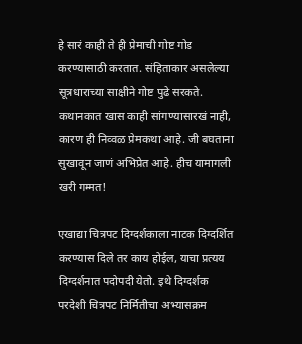हे सारं काही ते ही प्रेमाची गोष्ट गोड करण्यासाठी करतात. संहिताकार असलेल्या सूत्रधाराच्या साक्षीने गोष्ट पुढे सरकते. कथानकात खास काही सांगण्यासारखं नाही, कारण ही निव्वळ प्रेमकथा आहे. जी बघताना सुखावून जाणं अभिप्रेत आहे. हीच यामागली खरी गम्मत!

एखाद्या चित्रपट दिग्दर्शकाला नाटक दिग्दर्शित करण्यास दिले तर काय होईल, याचा प्रत्यय दिग्दर्शनात पदोपदी येतो. इथे दिग्दर्शक परदेशी चित्रपट निर्मितीचा अभ्यासक्रम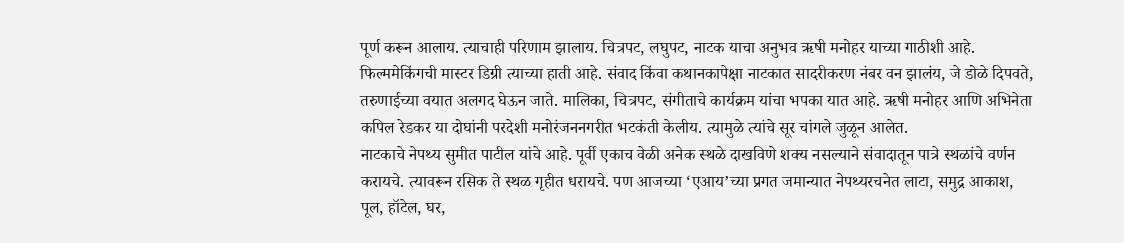पूर्ण करून आलाय. त्याचाही परिणाम झालाय. चित्रपट, लघुपट, नाटक याचा अनुभव ऋषी मनोहर याच्या गाठीशी आहे. फिल्ममेकिंगची मास्टर डिग्री त्याच्या हाती आहे. संवाद किंवा कथानकापेक्षा नाटकात सादरीकरण नंबर वन झालंय, जे डोळे दिपवते, तरुणाईच्या वयात अलगद घेऊन जाते. मालिका, चित्रपट, संगीताचे कार्यक्रम यांचा भपका यात आहे. ऋषी मनोहर आणि अभिनेता कपिल रेडकर या दोघांनी परदेशी मनोरंजननगरीत भटकंती केलीय. त्यामुळे त्यांचे सूर चांगले जुळून आलेत.
नाटकाचे नेपथ्य सुमीत पाटील यांचे आहे. पूर्वी एकाच वेळी अनेक स्थळे दाखविणे शक्य नसल्याने संवादातून पात्रे स्थळांचे वर्णन करायचे. त्यावरून रसिक ते स्थळ गृहीत धरायचे. पण आजच्या ‘एआय’च्या प्रगत जमान्यात नेपथ्यरचनेत लाटा, समुद्र आकाश, पूल, हॉटेल, घर,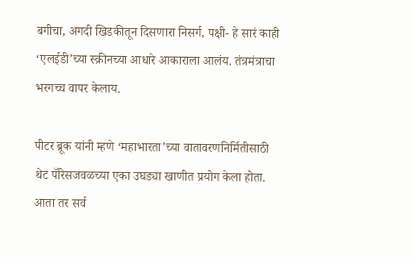बगीचा, अगदी खिडकीतून दिसणारा निसर्ग, पक्षी- हे सारं काही ‘एलईडी’च्या स्क्रीनच्या आधारे आकाराला आलंय. तंत्रमंत्राचा भरगच्च वापर केलाय.

पीटर ब्रूक यांनी म्हणे ‘महाभारता’च्या वातावरणनिर्मितीसाठी थेट पॅरिसजवळच्या एका उघड्या खाणीत प्रयोग केला होता. आता तर सर्व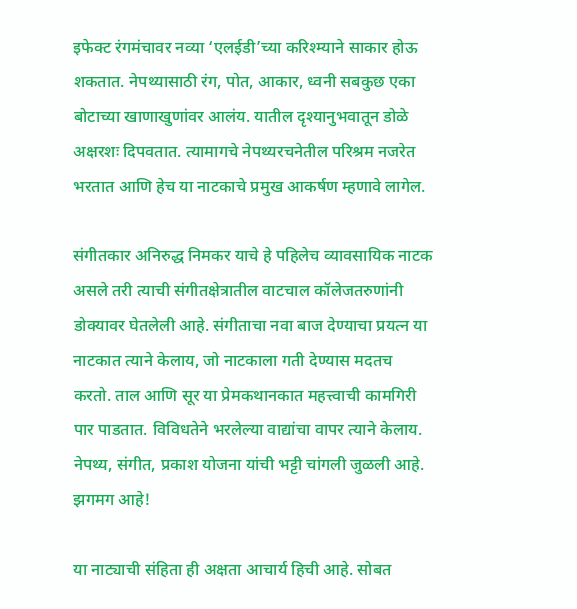इफेक्ट रंगमंचावर नव्या ‘एलईडी’च्या करिश्म्याने साकार होऊ शकतात. नेपथ्यासाठी रंग, पोत, आकार, ध्वनी सबकुछ एका बोटाच्या खाणाखुणांवर आलंय. यातील दृश्यानुभवातून डोळे अक्षरशः दिपवतात. त्यामागचे नेपथ्यरचनेतील परिश्रम नजरेत भरतात आणि हेच या नाटकाचे प्रमुख आकर्षण म्हणावे लागेल.

संगीतकार अनिरुद्ध निमकर याचे हे पहिलेच व्यावसायिक नाटक असले तरी त्याची संगीतक्षेत्रातील वाटचाल कॉलेजतरुणांनी डोक्यावर घेतलेली आहे. संगीताचा नवा बाज देण्याचा प्रयत्न या नाटकात त्याने केलाय, जो नाटकाला गती देण्यास मदतच करतो. ताल आणि सूर या प्रेमकथानकात महत्त्वाची कामगिरी पार पाडतात. विविधतेने भरलेल्या वाद्यांचा वापर त्याने केलाय. नेपथ्य, संगीत, प्रकाश योजना यांची भट्टी चांगली जुळली आहे. झगमग आहे!

या नाट्याची संहिता ही अक्षता आचार्य हिची आहे. सोबत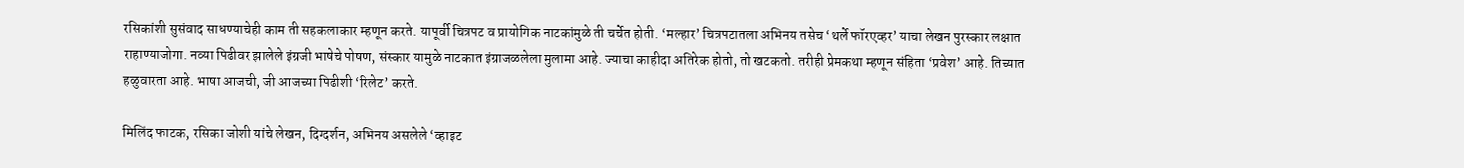रसिकांशी सुसंवाद साधण्याचेही काम ती सहकलाकार म्हणून करते. यापूर्वी चित्रपट व प्रायोगिक नाटकांमुळे ती चर्चेत होती. ‘मल्हार’ चित्रपटातला अभिनय तसेच ‘थर्ले फॉरएव्हर’ याचा लेखन पुरस्कार लक्षात राहाण्याजोगा. नव्या पिढीवर झालेले इंग्रजी भाषेचे पोषण, संस्कार यामुळे नाटकात इंग्राजळलेला मुलामा आहे. ज्याचा काहीदा अतिरेक होतो, तो खटकतो. तरीही प्रेमकथा म्हणून संहिता ‘प्रवेश’ आहे. तिच्यात हळुवारता आहे. भाषा आजची, जी आजच्या पिढीशी ‘रिलेट’ करते.

मिलिंद फाटक, रसिका जोशी यांचे लेखन, दिग्दर्शन, अभिनय असलेले ‘व्हाइट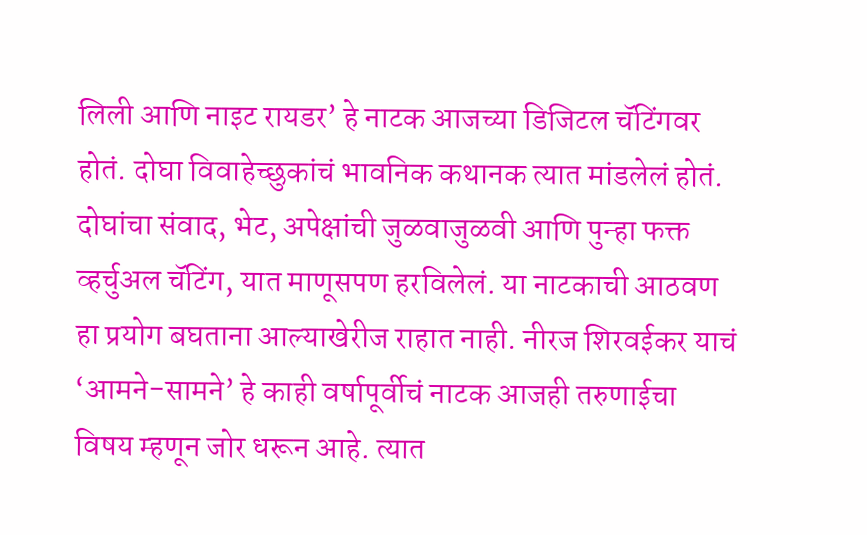लिली आणि नाइट रायडर’ हे नाटक आजच्या डिजिटल चॅटिंगवर होतं. दोघा विवाहेच्छुकांचं भावनिक कथानक त्यात मांडलेलं होतं. दोघांचा संवाद, भेट, अपेक्षांची जुळवाजुळवी आणि पुन्हा फक्त व्हर्चुअल चॅटिंग, यात माणूसपण हरविलेलं. या नाटकाची आठवण हा प्रयोग बघताना आल्याखेरीज राहात नाही. नीरज शिरवईकर याचं ‘आमने-सामने’ हे काही वर्षापूर्वीचं नाटक आजही तरुणाईचा विषय म्हणून जोर धरून आहे. त्यात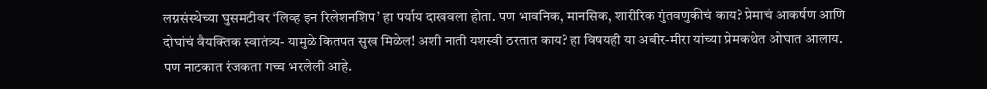लग्नसंस्थेच्या घुसमटीवर ‘लिव्ह इन रिलेशनशिप’ हा पर्याय दाखवला होता. पण भावनिक, मानसिक, शारीरिक गुंतवणुकीचं काय? प्रेमाचं आकर्षण आणि दोघांचं वैयक्तिक स्वातंत्र्य- यामुळे कितपत सुख मिळेल! अशी नाती यशस्वी ठरतात काय? हा विषयही या अबीर-मीरा यांच्या प्रेमकथेत ओघात आलाय. पण नाटकात रंजकता गच्च भरलेली आहे.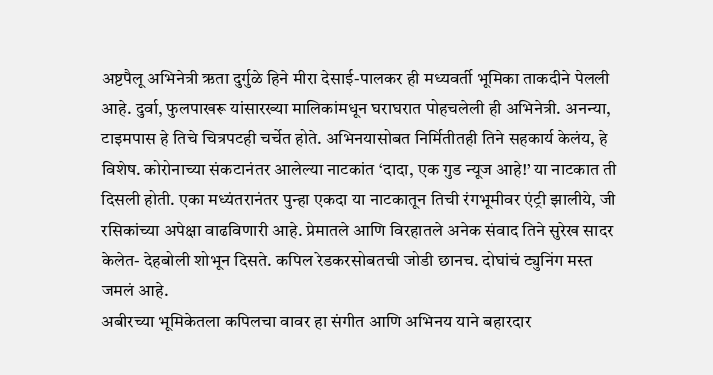अष्टपैलू अभिनेत्री ऋता दुर्गुळे हिने मीरा देसाई-पालकर ही मध्यवर्ती भूमिका ताकदीने पेलली आहे. दुर्वा, फुलपाखरू यांसारख्या मालिकांमधून घराघरात पोहचलेली ही अभिनेत्री. अनन्या, टाइमपास हे तिचे चित्रपटही चर्चेत होते. अभिनयासोबत निर्मितीतही तिने सहकार्य केलंय, हे विशेष. कोरोनाच्या संकटानंतर आलेल्या नाटकांत ‘दादा, एक गुड न्यूज आहे!’ या नाटकात ती दिसली होती. एका मध्यंतरानंतर पुन्हा एकदा या नाटकातून तिची रंगभूमीवर एंट्री झालीये, जी रसिकांच्या अपेक्षा वाढविणारी आहे. प्रेमातले आणि विरहातले अनेक संवाद तिने सुरेख सादर केलेत- देहबोली शोभून दिसते. कपिल रेडकरसोबतची जोडी छानच. दोघांचं ट्युनिंग मस्त जमलं आहे.
अबीरच्या भूमिकेतला कपिलचा वावर हा संगीत आणि अभिनय याने बहारदार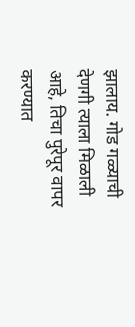झालाय. गोड गळ्याची देणगी त्याला मिळाली आहे, तिचा पुरेपूर वापर करण्यात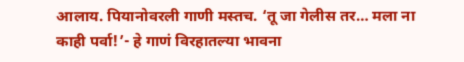आलाय. पियानोवरली गाणी मस्तच. ‘तू जा गेलीस तर… मला ना काही पर्वा!’- हे गाणं विरहातल्या भावना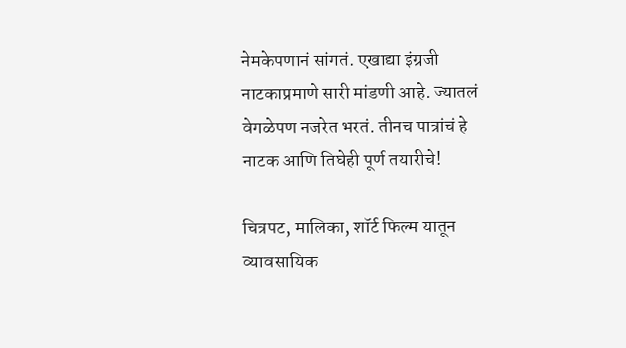नेमकेपणानं सांगतं. एखाद्या इंग्रजी नाटकाप्रमाणे सारी मांडणी आहे. ज्यातलं वेगळेपण नजरेत भरतं. तीनच पात्रांचं हे नाटक आणि तिघेही पूर्ण तयारीचे!

चित्रपट, मालिका, शॉर्ट फिल्म यातून व्यावसायिक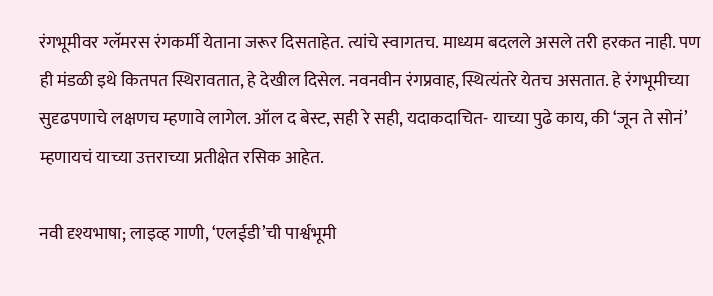रंगभूमीवर ग्लॅमरस रंगकर्मी येताना जरूर दिसताहेत. त्यांचे स्वागतच. माध्यम बदलले असले तरी हरकत नाही. पण ही मंडळी इथे कितपत स्थिरावतात, हे देखील दिसेल. नवनवीन रंगप्रवाह, स्थित्यंतरे येतच असतात. हे रंगभूमीच्या सुदृढपणाचे लक्षणच म्हणावे लागेल. ऑल द बेस्ट, सही रे सही, यदाकदाचित- याच्या पुढे काय, की ‘जून ते सोनं’ म्हणायचं याच्या उत्तराच्या प्रतीक्षेत रसिक आहेत.

नवी दृश्यभाषा; लाइव्ह गाणी, ‘एलईडी’ची पार्श्वभूमी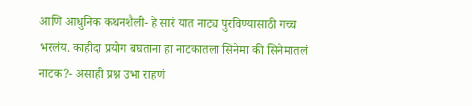आणि आधुनिक कथनशैली- हे सारं यात नाट्य पुरविण्यासाठी गच्च भरलंय. काहीदा प्रयोग बघताना हा नाटकातला सिनेमा की सिनेमातलं नाटक?- असाही प्रश्न उभा राहणं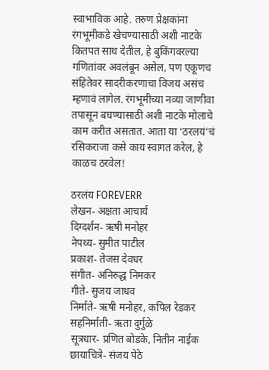स्वाभाविक आहे. तरुण प्रेक्षकांना रंगभूमीकडे खेचण्यासाठी अशी नाटके कितपत साथ देतील, हे बुकिंगवरल्या गणितांवर अवलंबून असेल, पण एकूणच संहितेवर सादरीकरणाचा विजय असंच म्हणावं लागेल. रंगभूमीच्या नव्या जाणीवा तपासून बघण्यासाठी अशी नाटके मोलाचे काम करीत असतात. आता या ‘ठरलयं’चं रसिकराजा कसे काय स्वागत करेल, हे काळच ठरवेल!

ठरलंय FOREVERR
लेखन- अक्षता आचार्य
दिग्दर्शन- ऋषी मनोहर
नेपथ्य- सुमीत पाटील
प्रकाश- तेजस देवधर
संगीत- अनिरुद्ध निमकर
गीते- सुजय जाधव
निर्माते- ऋषी मनोहर, कपिल रेडकर
सहनिर्माती- ऋता दुर्गुळे
सूत्रधार- प्रणित बोडके, नितीन नाईक
छायाचित्रे- संजय पेठे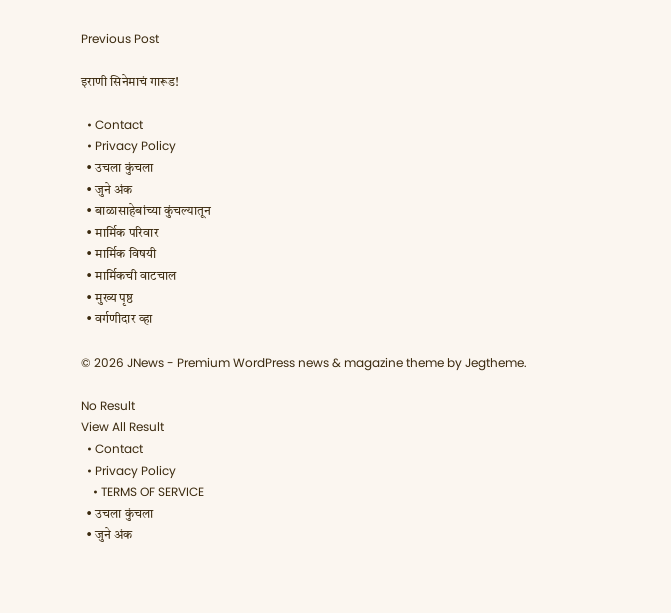Previous Post

इराणी सिनेमाचं गारूड!

  • Contact
  • Privacy Policy
  • उचला कुंचला
  • जुने अंक
  • बाळासाहेबांच्या कुंचल्यातून
  • मार्मिक परिवार
  • मार्मिक विषयी
  • मार्मिकची वाटचाल
  • मुख्य पृष्ठ
  • वर्गणीदार व्हा

© 2026 JNews - Premium WordPress news & magazine theme by Jegtheme.

No Result
View All Result
  • Contact
  • Privacy Policy
    • TERMS OF SERVICE
  • उचला कुंचला
  • जुने अंक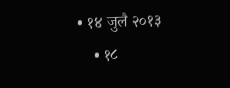• १४ जुलै २०१३
    • १८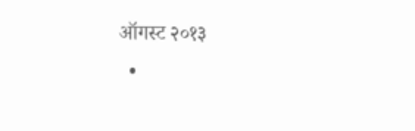ऑगस्ट २०१३
  •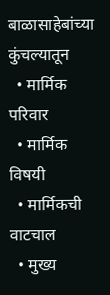बाळासाहेबांच्या कुंचल्यातून
  • मार्मिक परिवार
  • मार्मिक विषयी
  • मार्मिकची वाटचाल
  • मुख्य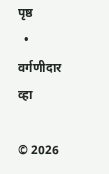पृष्ठ
  • वर्गणीदार व्हा

© 2026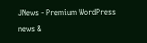JNews - Premium WordPress news &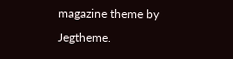magazine theme by Jegtheme.